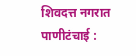शिवदत्त नगरात पाणीटंचाई :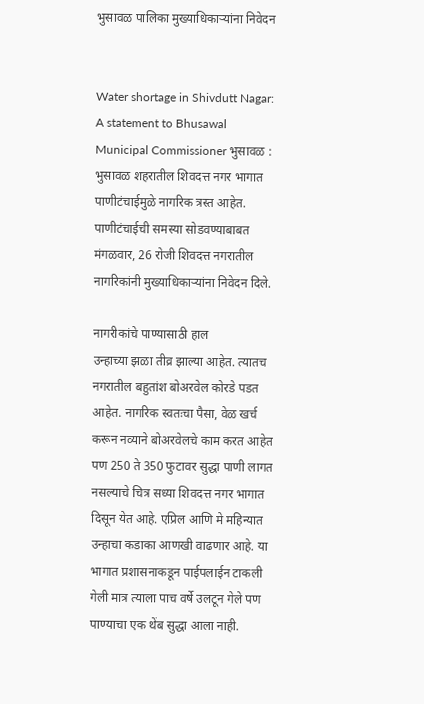भुसावळ पालिका मुख्याधिकार्‍यांना निवेदन


Water shortage in Shivdutt Nagar: A statement to Bhusawal Municipal Commissioner भुसावळ : भुसावळ शहरातील शिवदत्त नगर भागात पाणीटंचाईमुळे नागरिक त्रस्त आहेत. पाणीटंचाईची समस्या सोडवण्याबाबत मंगळवार, 26 रोजी शिवदत्त नगरातील नागरिकांनी मुख्याधिकार्‍यांना निवेदन दिले.

नागरीकांचे पाण्यासाठी हाल
उन्हाच्या झळा तीव्र झाल्या आहेत. त्यातच नगरातील बहुतांश बोअरवेल कोरडे पडत आहेत. नागरिक स्वतःचा पैसा, वेळ खर्च करून नव्याने बोअरवेलचे काम करत आहेत पण 250 ते 350 फुटावर सुद्धा पाणी लागत नसल्याचे चित्र सध्या शिवदत्त नगर भागात दिसून येत आहे. एप्रिल आणि मे महिन्यात उन्हाचा कडाका आणखी वाढणार आहे. या भागात प्रशासनाकडून पाईपलाईन टाकली गेली मात्र त्याला पाच वर्षे उलटून गेले पण पाण्याचा एक थेंब सुद्धा आला नाही.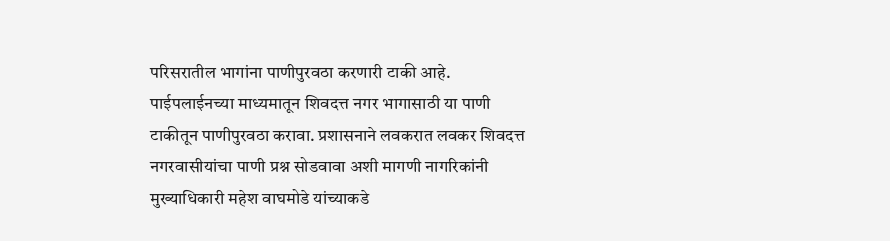परिसरातील भागांना पाणीपुरवठा करणारी टाकी आहे. पाईपलाईनच्या माध्यमातून शिवदत्त नगर भागासाठी या पाणी टाकीतून पाणीपुरवठा करावा. प्रशासनाने लवकरात लवकर शिवदत्त नगरवासीयांचा पाणी प्रश्न सोडवावा अशी मागणी नागरिकांनी मुख्याधिकारी महेश वाघमोडे यांच्याकडे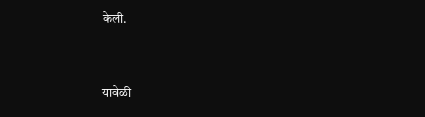केली.


यावेळी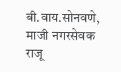बी.वाय.सोनवणे, माजी नगरसेवक राजू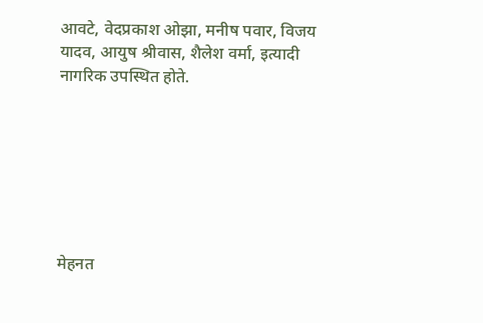आवटे, वेदप्रकाश ओझा, मनीष पवार, विजय यादव, आयुष श्रीवास, शैलेश वर्मा, इत्यादी नागरिक उपस्थित होते.







मेहनत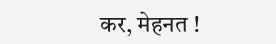कर, मेहनत !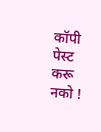कॉपी पेस्ट करू नको !